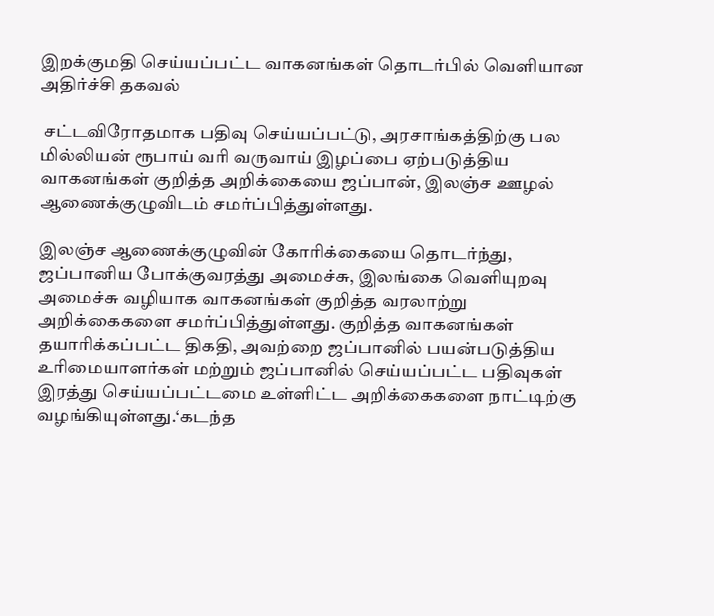இறக்குமதி செய்யப்பட்ட வாகனங்கள் தொடர்பில் வெளியான அதிர்ச்சி தகவல்

 சட்டவிரோதமாக பதிவு செய்யப்பட்டு, அரசாங்கத்திற்கு பல மில்லியன் ரூபாய் வரி வருவாய் இழப்பை ஏற்படுத்திய வாகனங்கள் குறித்த அறிக்கையை ஜப்பான், இலஞ்ச ஊழல் ஆணைக்குழுவிடம் சமர்ப்பித்துள்ளது.

இலஞ்ச ஆணைக்குழுவின் கோரிக்கையை தொடர்ந்து, ஜப்பானிய போக்குவரத்து அமைச்சு, இலங்கை வெளியுறவு அமைச்சு வழியாக வாகனங்கள் குறித்த வரலாற்று அறிக்கைகளை சமர்ப்பித்துள்ளது. குறித்த வாகனங்கள் தயாரிக்கப்பட்ட திகதி, அவற்றை ஜப்பானில் பயன்படுத்திய உரிமையாளர்கள் மற்றும் ஜப்பானில் செய்யப்பட்ட பதிவுகள் இரத்து செய்யப்பட்டமை உள்ளிட்ட அறிக்கைகளை நாட்டிற்கு வழங்கியுள்ளது.‘கடந்த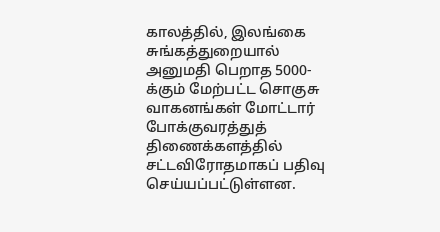காலத்தில், இலங்கை சுங்கத்துறையால் அனுமதி பெறாத 5000-க்கும் மேற்பட்ட சொகுசு வாகனங்கள் மோட்டார் போக்குவரத்துத் திணைக்களத்தில் சட்டவிரோதமாகப் பதிவு செய்யப்பட்டுள்ளன.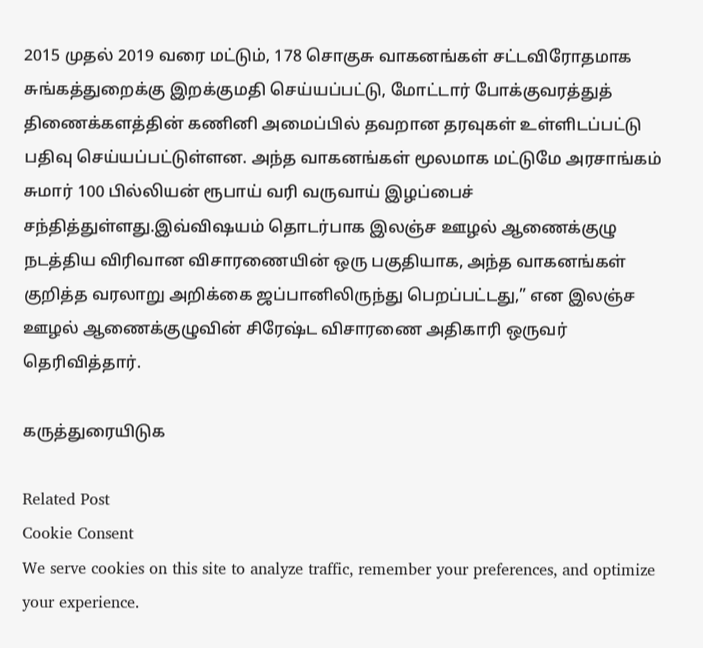2015 முதல் 2019 வரை மட்டும், 178 சொகுசு வாகனங்கள் சட்டவிரோதமாக சுங்கத்துறைக்கு இறக்குமதி செய்யப்பட்டு, மோட்டார் போக்குவரத்துத் திணைக்களத்தின் கணினி அமைப்பில் தவறான தரவுகள் உள்ளிடப்பட்டு பதிவு செய்யப்பட்டுள்ளன. அந்த வாகனங்கள் மூலமாக மட்டுமே அரசாங்கம் சுமார் 100 பில்லியன் ரூபாய் வரி வருவாய் இழப்பைச் சந்தித்துள்ளது.இவ்விஷயம் தொடர்பாக இலஞ்ச ஊழல் ஆணைக்குழு நடத்திய விரிவான விசாரணையின் ஒரு பகுதியாக, அந்த வாகனங்கள் குறித்த வரலாறு அறிக்கை ஜப்பானிலிருந்து பெறப்பட்டது,” என இலஞ்ச ஊழல் ஆணைக்குழுவின் சிரேஷ்ட விசாரணை அதிகாரி ஒருவர் தெரிவித்தார்.

கருத்துரையிடுக

Related Post
Cookie Consent
We serve cookies on this site to analyze traffic, remember your preferences, and optimize your experience.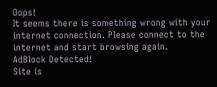Oops!
It seems there is something wrong with your internet connection. Please connect to the internet and start browsing again.
AdBlock Detected!
Site is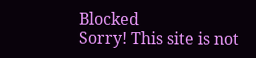Blocked
Sorry! This site is not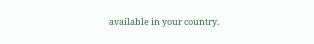available in your country.